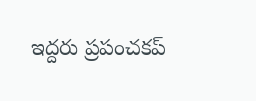ఇద్దరు ప్రపంచకప్‌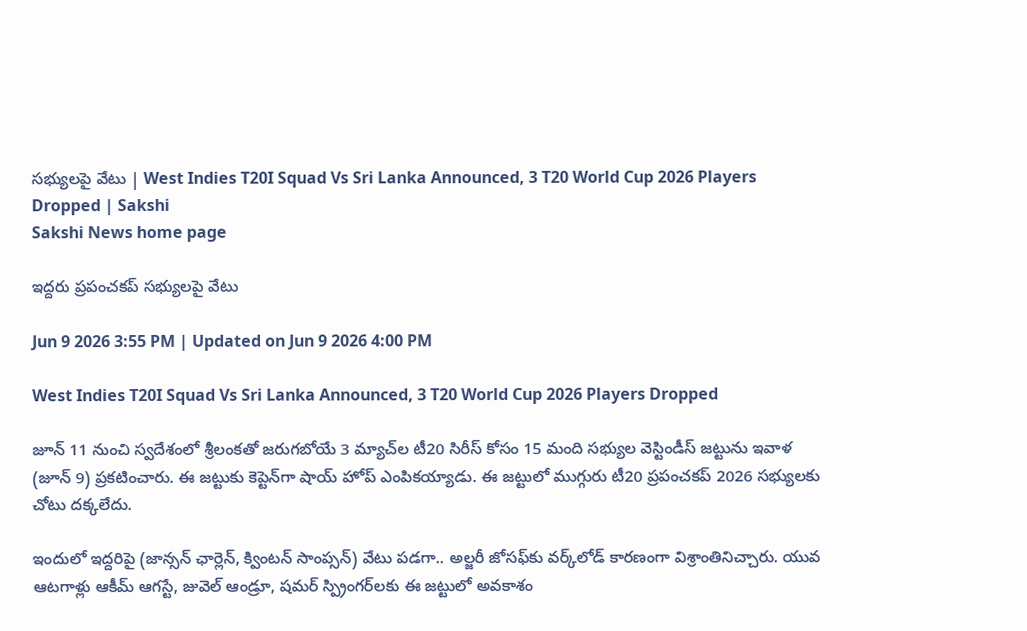సభ్యులపై వేటు | West Indies T20I Squad Vs Sri Lanka Announced, 3 T20 World Cup 2026 Players Dropped | Sakshi
Sakshi News home page

ఇద్దరు ప్రపంచకప్‌ సభ్యులపై వేటు

Jun 9 2026 3:55 PM | Updated on Jun 9 2026 4:00 PM

West Indies T20I Squad Vs Sri Lanka Announced, 3 T20 World Cup 2026 Players Dropped

జూన్‌ 11 నుంచి స్వదేశంలో శ్రీలంకతో జరుగబోయే 3 మ్యాచ్‌ల టీ20 సిరీస్‌ కోసం 15 మంది సభ్యుల వెస్టిండీస్‌ జట్టును ఇవాళ (జూన్‌ 9) ప్రకటించారు. ఈ జట్టుకు కెప్టెన్‌గా షాయ్‌ హోప్‌ ఎంపికయ్యాడు. ఈ జట్టులో ముగ్గురు టీ20 ప్రపంచకప్‌ 2026 సభ్యులకు చోటు దక్కలేదు.

ఇందులో ఇద్దరిపై (జాన్సన్‌ ఛార్లెన్‌, క్వింటన్‌ సాంప్సన్‌) వేటు పడగా.. అల్జరీ జోసఫ్‌కు వర్క్‌లోడ్ కారణంగా విశ్రాంతినిచ్చారు. యువ ఆటగాళ్లు ఆకీమ్ ఆగస్టే, జువెల్ ఆండ్రూ, షమర్ స్ప్రింగర్‌లకు ఈ జట్టులో అవకాశం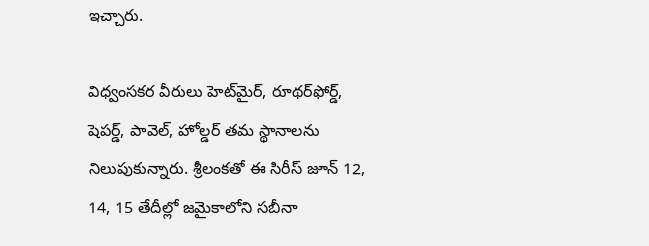ఇచ్చారు.

విధ్వంసకర వీరులు హెట్‌మైర్‌, రూథర్‌ఫోర్డ్‌, షెపర్డ్‌, పావెల్‌, హోల్డర్‌ తమ స్థానాలను నిలుపుకున్నారు. శ్రీలంకతో ఈ సిరీస్‌ జూన్‌ 12, 14, 15 తేదీల్లో జమైకాలోని సబీనా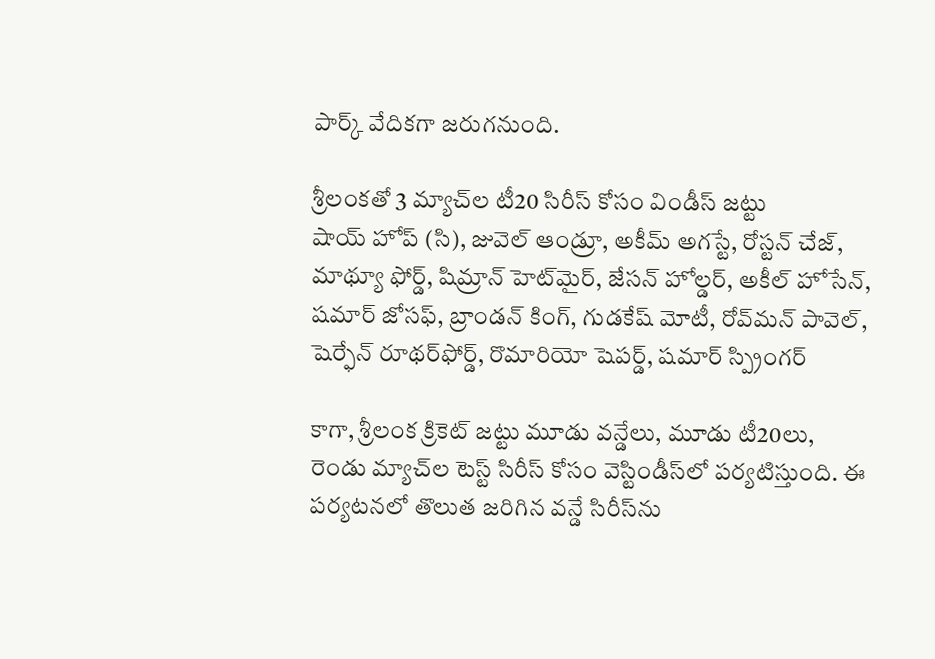పార్క్‌ వేదికగా జరుగనుంది.

శ్రీలంకతో 3 మ్యాచ్‌ల టీ20 సిరీస్‌ కోసం విండీస్‌ జట్టు
షాయ్ హోప్ (సి), జువెల్ ఆండ్రూ, అకీమ్ అగస్టే, రోస్టన్ చేజ్, మాథ్యూ ఫోర్డ్, షిమ్రాన్ హెట్‌మైర్, జేసన్ హోల్డర్, అకీల్ హోసేన్, షమార్ జోసఫ్, బ్రాండన్ కింగ్, గుడకేష్ మోటీ, రోవ్‌మన్ పావెల్, షెర్ఫేన్ రూథర్‌ఫోర్డ్, రొమారియో షెపర్డ్, షమార్ స్ప్రింగర్‌

కాగా, శ్రీలంక క్రికెట్‌ జట్టు మూడు వన్డేలు, మూడు టీ20లు, రెండు మ్యాచ్‌ల టెస్ట్‌ సిరీస్‌ కోసం వెస్టిండీస్‌లో పర్యటిస్తుంది. ఈ పర్యటనలో తొలుత జరిగిన వన్డే సిరీస్‌ను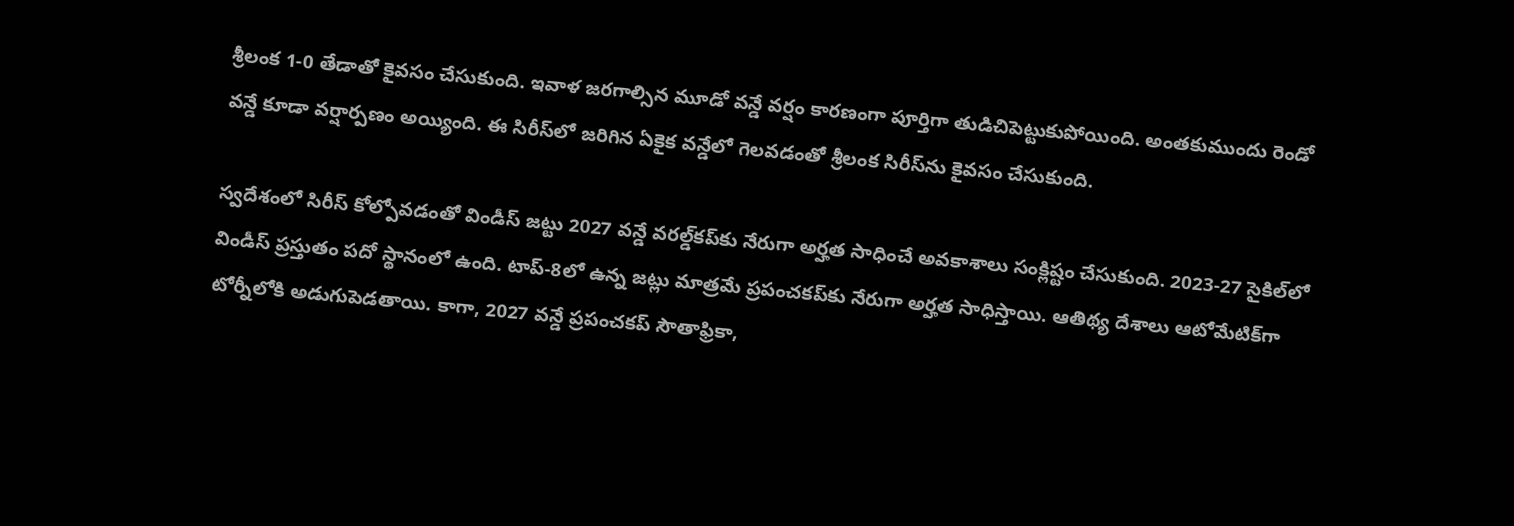శ్రీలంక 1-0 తేడాతో కైవసం చేసుకుంది. ఇవాళ జరగాల్సిన మూడో వన్డే వర్షం కారణంగా పూర్తిగా తుడిచిపెట్టుకుపోయింది. అంతకుముందు రెండో వన్డే కూడా వర్షార్పణం అయ్యింది. ఈ సిరీస్‌లో జరిగిన ఏకైక వన్డేలో గెలవడంతో శ్రీలంక సిరీస్‌ను కైవసం చేసుకుంది.

స్వదేశంలో సిరీస్‌ కోల్పోవడంతో విండీస్‌ జట్టు 2027 వన్డే వరల్డ్‌కప్‌కు నేరుగా అర్హత సాధించే అవకాశాలు సంక్లిష్టం చేసుకుంది. 2023-27 సైకిల్‌లో విండీస్‌ ప్రస్తుతం పదో స్థానంలో ఉంది. టాప్‌-8లో ఉన్న జట్లు మాత్రమే ప్రపంచకప్‌కు నేరుగా అర్హత సాధిస్తాయి. ఆతిథ్య దేశాలు ఆటోమేటిక్‌గా టోర్నీలోకి అడుగుపెడతాయి. కాగా, 2027 వన్డే ప్రపంచకప్‌ సౌతాఫ్రికా,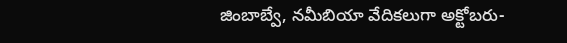జింబాబ్వే, నమీబియా వేదికలుగా అక్టోబరు-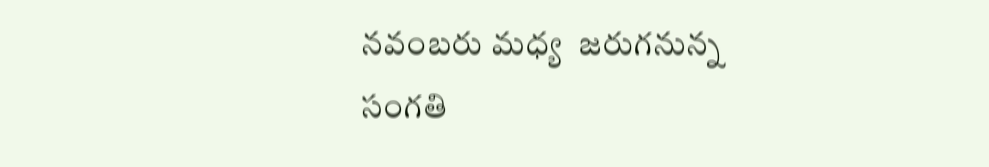నవంబరు మధ్య  జరుగనున్న సంగతి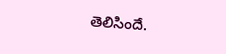తెలిసిందే.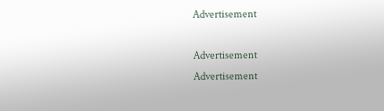Advertisement

Advertisement
Advertisement